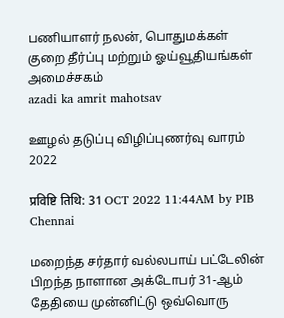பணியாளர் நலன், பொதுமக்கள் குறை தீர்ப்பு மற்றும் ஓய்வூதியங்கள் அமைச்சகம்
azadi ka amrit mahotsav

ஊழல் தடுப்பு விழிப்புணர்வு வாரம் 2022

प्रविष्टि तिथि: 31 OCT 2022 11:44AM by PIB Chennai

மறைந்த சர்தார் வல்லபாய் பட்டேலின் பிறந்த நாளான அக்டோபர் 31-ஆம் தேதியை முன்னிட்டு ஒவ்வொரு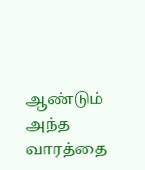ஆண்டும் அந்த வாரத்தை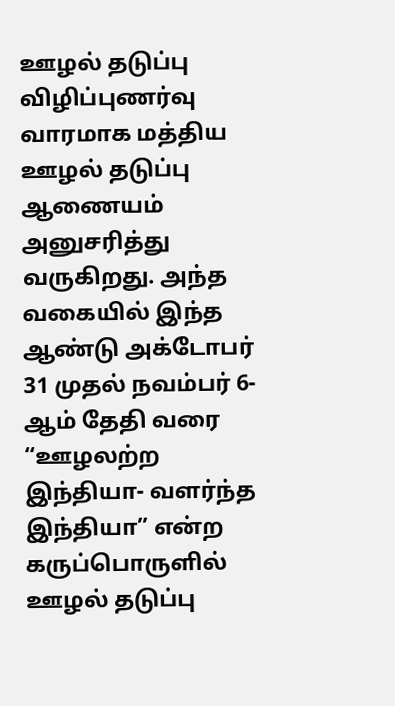ஊழல் தடுப்பு விழிப்புணர்வு வாரமாக மத்திய ஊழல் தடுப்பு ஆணையம் அனுசரித்து வருகிறது. அந்த வகையில் இந்த ஆண்டு அக்டோபர் 31 முதல் நவம்பர் 6-ஆம் தேதி வரை “ஊழலற்ற இந்தியா- வளர்ந்த இந்தியா” என்ற கருப்பொருளில் ஊழல் தடுப்பு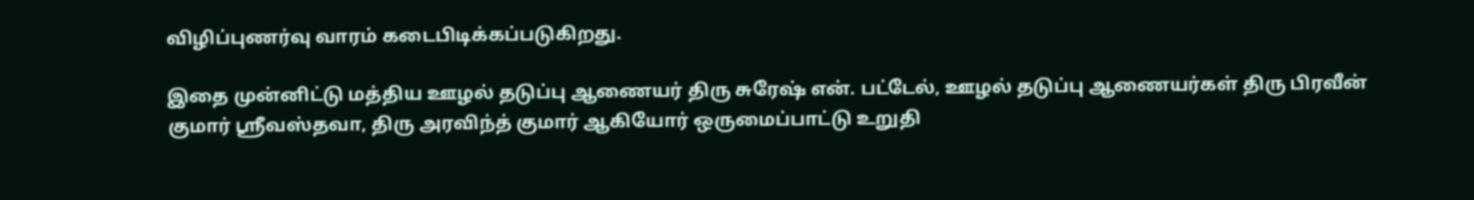விழிப்புணர்வு வாரம் கடைபிடிக்கப்படுகிறது.

இதை முன்னிட்டு மத்திய ஊழல் தடுப்பு ஆணையர் திரு சுரேஷ் என். பட்டேல், ஊழல் தடுப்பு ஆணையர்கள் திரு பிரவீன் குமார் ஸ்ரீவஸ்தவா, திரு அரவிந்த் குமார் ஆகியோர் ஒருமைப்பாட்டு உறுதி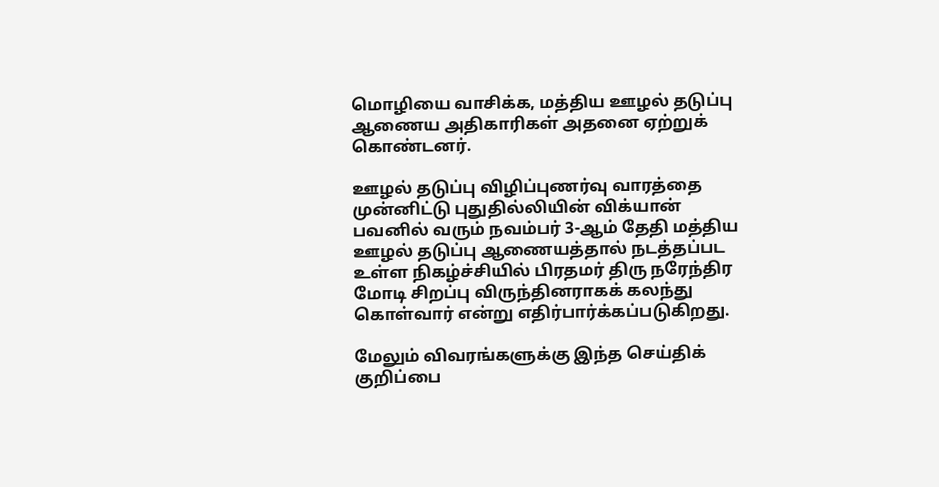மொழியை வாசிக்க, மத்திய ஊழல் தடுப்பு ஆணைய அதிகாரிகள் அதனை ஏற்றுக் கொண்டனர்.

ஊழல் தடுப்பு விழிப்புணர்வு வாரத்தை முன்னிட்டு புதுதில்லியின் விக்யான் பவனில் வரும் நவம்பர் 3-ஆம் தேதி மத்திய ஊழல் தடுப்பு ஆணையத்தால் நடத்தப்பட உள்ள நிகழ்ச்சியில் பிரதமர் திரு நரேந்திர மோடி சிறப்பு விருந்தினராகக் கலந்து கொள்வார் என்று எதிர்பார்க்கப்படுகிறது.

மேலும் விவரங்களுக்கு இந்த செய்திக் குறிப்பை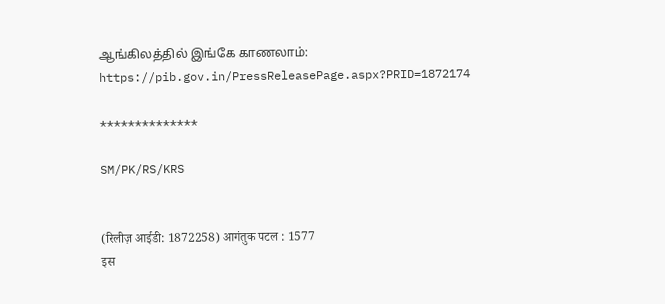ஆங்கிலத்தில் இங்கே காணலாம்: https://pib.gov.in/PressReleasePage.aspx?PRID=1872174

**************

SM/PK/RS/KRS


(रिलीज़ आईडी: 1872258) आगंतुक पटल : 1577
इस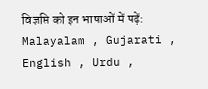विज्ञप्ति को इन भाषाओं में पढ़ें: Malayalam , Gujarati , English , Urdu ,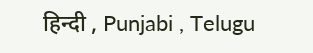हिन्दी , Punjabi , Telugu